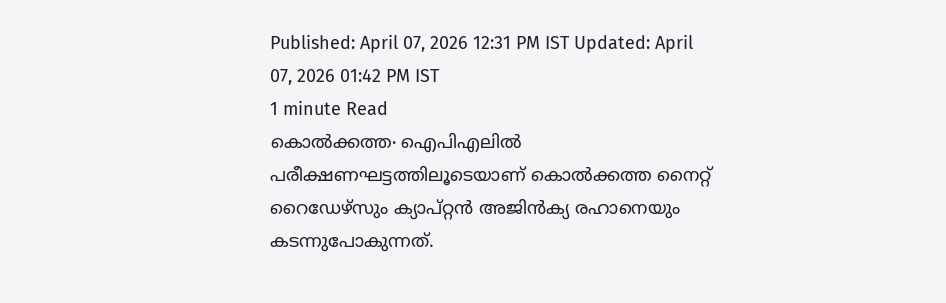Published: April 07, 2026 12:31 PM IST Updated: April 07, 2026 01:42 PM IST
1 minute Read
കൊൽക്കത്ത∙ ഐപിഎലിൽ പരീക്ഷണഘട്ടത്തിലൂടെയാണ് കൊൽക്കത്ത നൈറ്റ് റൈഡേഴ്സും ക്യാപ്റ്റൻ അജിൻക്യ രഹാനെയും കടന്നുപോകുന്നത്.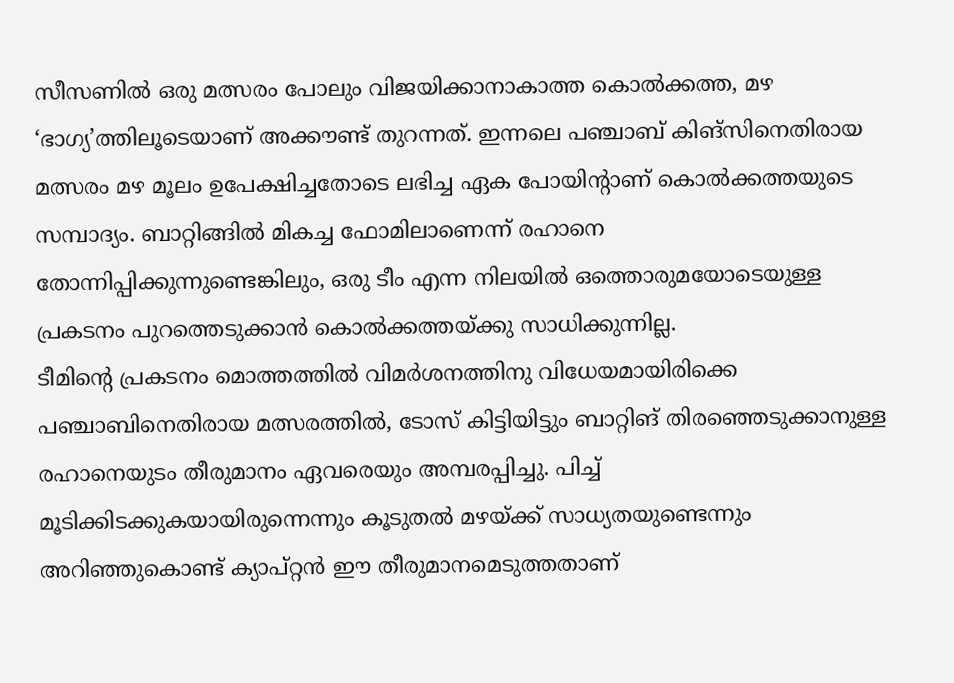സീസണിൽ ഒരു മത്സരം പോലും വിജയിക്കാനാകാത്ത കൊൽക്കത്ത, മഴ ‘ഭാഗ്യ’ത്തിലൂടെയാണ് അക്കൗണ്ട് തുറന്നത്. ഇന്നലെ പഞ്ചാബ് കിങ്സിനെതിരായ മത്സരം മഴ മൂലം ഉപേക്ഷിച്ചതോടെ ലഭിച്ച ഏക പോയിന്റാണ് കൊൽക്കത്തയുടെ സമ്പാദ്യം. ബാറ്റിങ്ങിൽ മികച്ച ഫോമിലാണെന്ന് രഹാനെ തോന്നിപ്പിക്കുന്നുണ്ടെങ്കിലും, ഒരു ടീം എന്ന നിലയിൽ ഒത്തൊരുമയോടെയുള്ള പ്രകടനം പുറത്തെടുക്കാൻ കൊൽക്കത്തയ്ക്കു സാധിക്കുന്നില്ല.
ടീമിന്റെ പ്രകടനം മൊത്തത്തിൽ വിമർശനത്തിനു വിധേയമായിരിക്കെ പഞ്ചാബിനെതിരായ മത്സരത്തിൽ, ടോസ് കിട്ടിയിട്ടും ബാറ്റിങ് തിരഞ്ഞെടുക്കാനുള്ള രഹാനെയുടം തീരുമാനം ഏവരെയും അമ്പരപ്പിച്ചു. പിച്ച് മൂടിക്കിടക്കുകയായിരുന്നെന്നും കൂടുതൽ മഴയ്ക്ക് സാധ്യതയുണ്ടെന്നും അറിഞ്ഞുകൊണ്ട് ക്യാപ്റ്റൻ ഈ തീരുമാനമെടുത്തതാണ്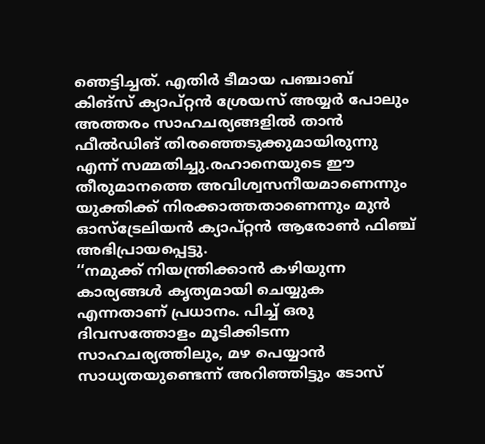ഞെട്ടിച്ചത്. എതിർ ടീമായ പഞ്ചാബ് കിങ്സ് ക്യാപ്റ്റൻ ശ്രേയസ് അയ്യർ പോലും അത്തരം സാഹചര്യങ്ങളിൽ താൻ ഫീൽഡിങ് തിരഞ്ഞെടുക്കുമായിരുന്നു എന്ന് സമ്മതിച്ചു.രഹാനെയുടെ ഈ തീരുമാനത്തെ അവിശ്വസനീയമാണെന്നും യുക്തിക്ക് നിരക്കാത്തതാണെന്നും മുൻ ഓസ്ട്രേലിയൻ ക്യാപ്റ്റൻ ആരോൺ ഫിഞ്ച് അഭിപ്രായപ്പെട്ടു.
‘‘നമുക്ക് നിയന്ത്രിക്കാൻ കഴിയുന്ന കാര്യങ്ങൾ കൃത്യമായി ചെയ്യുക എന്നതാണ് പ്രധാനം. പിച്ച് ഒരു ദിവസത്തോളം മൂടിക്കിടന്ന സാഹചര്യത്തിലും, മഴ പെയ്യാൻ സാധ്യതയുണ്ടെന്ന് അറിഞ്ഞിട്ടും ടോസ്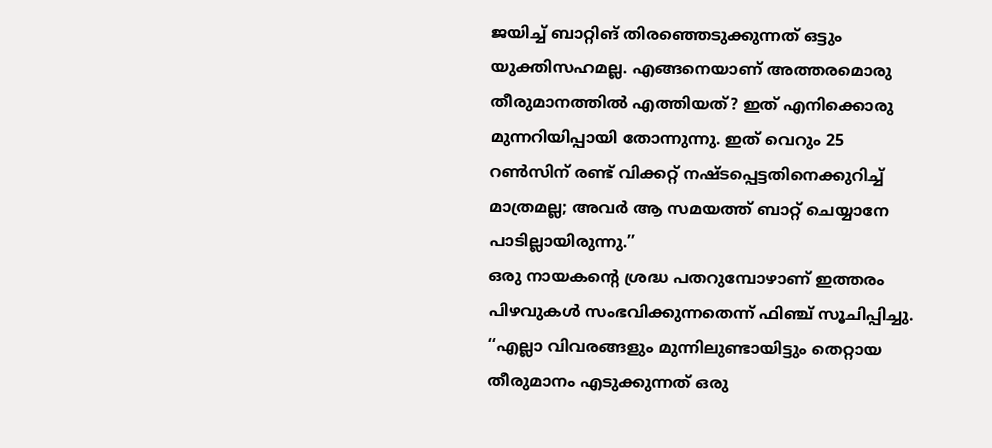ജയിച്ച് ബാറ്റിങ് തിരഞ്ഞെടുക്കുന്നത് ഒട്ടും യുക്തിസഹമല്ല. എങ്ങനെയാണ് അത്തരമൊരു തീരുമാനത്തിൽ എത്തിയത്? ഇത് എനിക്കൊരു മുന്നറിയിപ്പായി തോന്നുന്നു. ഇത് വെറും 25 റൺസിന് രണ്ട് വിക്കറ്റ് നഷ്ടപ്പെട്ടതിനെക്കുറിച്ച് മാത്രമല്ല; അവർ ആ സമയത്ത് ബാറ്റ് ചെയ്യാനേ പാടില്ലായിരുന്നു.’’
ഒരു നായകന്റെ ശ്രദ്ധ പതറുമ്പോഴാണ് ഇത്തരം പിഴവുകൾ സംഭവിക്കുന്നതെന്ന് ഫിഞ്ച് സൂചിപ്പിച്ചു. ‘‘എല്ലാ വിവരങ്ങളും മുന്നിലുണ്ടായിട്ടും തെറ്റായ തീരുമാനം എടുക്കുന്നത് ഒരു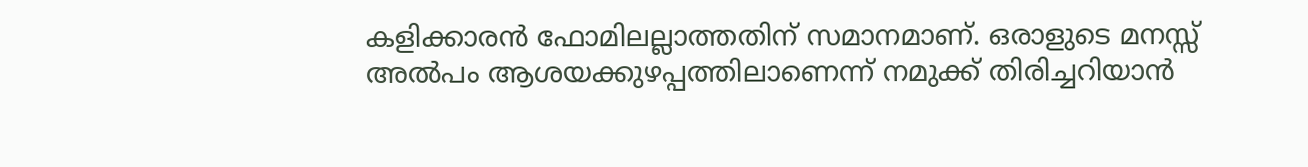കളിക്കാരൻ ഫോമിലല്ലാത്തതിന് സമാനമാണ്. ഒരാളുടെ മനസ്സ് അൽപം ആശയക്കുഴപ്പത്തിലാണെന്ന് നമുക്ക് തിരിച്ചറിയാൻ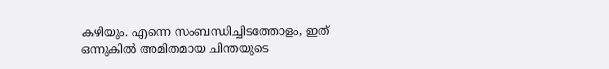കഴിയും. എന്നെ സംബന്ധിച്ചിടത്തോളം, ഇത് ഒന്നുകിൽ അമിതമായ ചിന്തയുടെ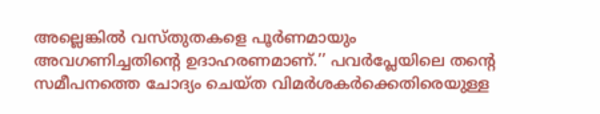അല്ലെങ്കിൽ വസ്തുതകളെ പൂർണമായും അവഗണിച്ചതിന്റെ ഉദാഹരണമാണ്.’’ പവർപ്ലേയിലെ തന്റെ സമീപനത്തെ ചോദ്യം ചെയ്ത വിമർശകർക്കെതിരെയുള്ള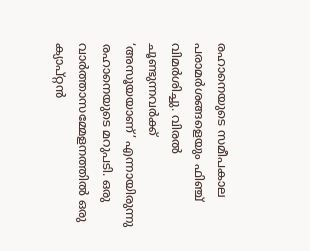രഹാനെയുടെ സമീപകാല പരാമർശങ്ങളെയും ഫിഞ്ച് വിമർശിച്ചു. വിരൽ ചൂണ്ടുന്നവർക്ക് ‘അസൂയയാണ്’ എന്നായിരുന്നു രഹാനെയുടെ മറുപടി. ഒരു വാർത്താസമ്മേളനത്തിൽ ഒരു ക്യാപ്റ്റൻ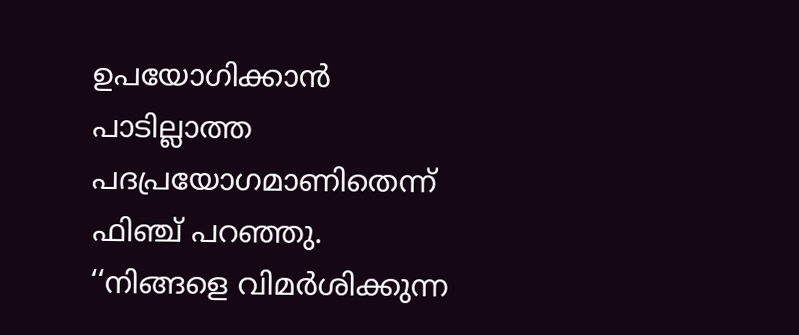ഉപയോഗിക്കാൻ പാടില്ലാത്ത പദപ്രയോഗമാണിതെന്ന് ഫിഞ്ച് പറഞ്ഞു.
‘‘നിങ്ങളെ വിമർശിക്കുന്ന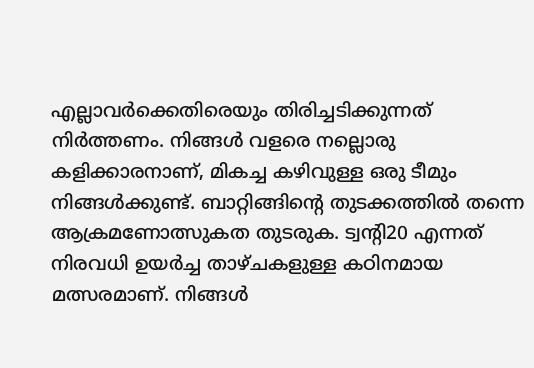എല്ലാവർക്കെതിരെയും തിരിച്ചടിക്കുന്നത് നിർത്തണം. നിങ്ങൾ വളരെ നല്ലൊരു കളിക്കാരനാണ്, മികച്ച കഴിവുള്ള ഒരു ടീമും നിങ്ങൾക്കുണ്ട്. ബാറ്റിങ്ങിന്റെ തുടക്കത്തിൽ തന്നെ ആക്രമണോത്സുകത തുടരുക. ട്വന്റി20 എന്നത് നിരവധി ഉയർച്ച താഴ്ചകളുള്ള കഠിനമായ മത്സരമാണ്. നിങ്ങൾ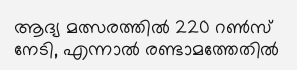ആദ്യ മത്സരത്തിൽ 220 റൺസ് നേടി, എന്നാൽ രണ്ടാമത്തേതിൽ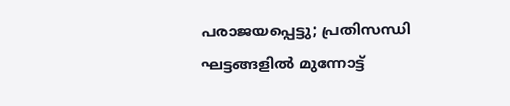പരാജയപ്പെട്ടു; പ്രതിസന്ധി ഘട്ടങ്ങളിൽ മുന്നോട്ട്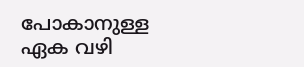പോകാനുള്ള ഏക വഴി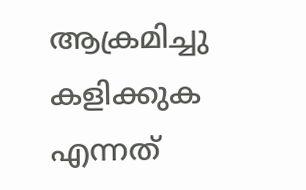ആക്രമിച്ചു കളിക്കുക എന്നത്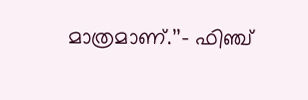മാത്രമാണ്.’’– ഫിഞ്ച്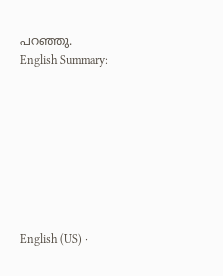പറഞ്ഞു.
English Summary:








English (US) ·